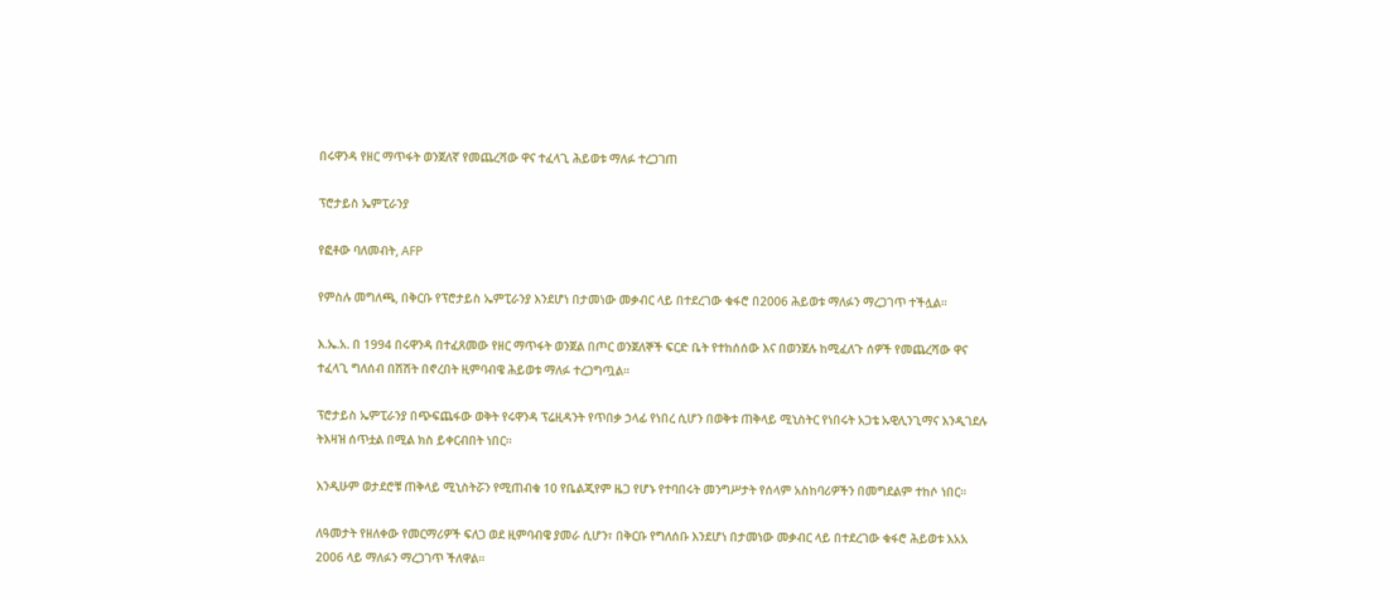በሩዋንዳ የዘር ማጥፋት ወንጀለኛ የመጨረሻው ዋና ተፈላጊ ሕይወቱ ማለፉ ተረጋገጠ

ፕሮታይስ ኤምፒራንያ

የፎቶው ባለመብት, AFP

የምስሉ መግለጫ, በቅርቡ የፕሮታይስ ኤምፒራንያ እንደሆነ በታመነው መቃብር ላይ በተደረገው ቁፋሮ በ2006 ሕይወቱ ማለፉን ማረጋገጥ ተችሏል።

እ.ኤ.አ. በ 1994 በሩዋንዳ በተፈጸመው የዘር ማጥፋት ወንጀል በጦር ወንጀለኞች ፍርድ ቤት የተከሰሰው እና በወንጀሉ ከሚፈለጉ ሰዎች የመጨረሻው ዋና ተፈላጊ ግለሰብ በሽሽት በኖረበት ዚምባብዌ ሕይወቱ ማለፉ ተረጋግጧል።

ፕሮታይስ ኤምፒራንያ በጭፍጨፋው ወቅት የሩዋንዳ ፕሬዚዳንት የጥበቃ ኃላፊ የነበረ ሲሆን በወቅቱ ጠቅላይ ሚኒስትር የነበሩት አጋቴ ኡዊሊንጊማና እንዲገደሉ ትእዛዝ ሰጥቷል በሚል ክስ ይቀርብበት ነበር።

እንዲሁም ወታደሮቹ ጠቅላይ ሚኒስትሯን የሚጠብቁ 10 የቤልጂየም ዜጋ የሆኑ የተባበሩት መንግሥታት የሰላም አስከባሪዎችን በመግደልም ተከሶ ነበር።

ለዓመታት የዘለቀው የመርማሪዎች ፍለጋ ወደ ዚምባብዌ ያመራ ሲሆን፣ በቅርቡ የግለሰቡ እንደሆነ በታመነው መቃብር ላይ በተደረገው ቁፋሮ ሕይወቱ እአአ 2006 ላይ ማለፉን ማረጋገጥ ችለዋል።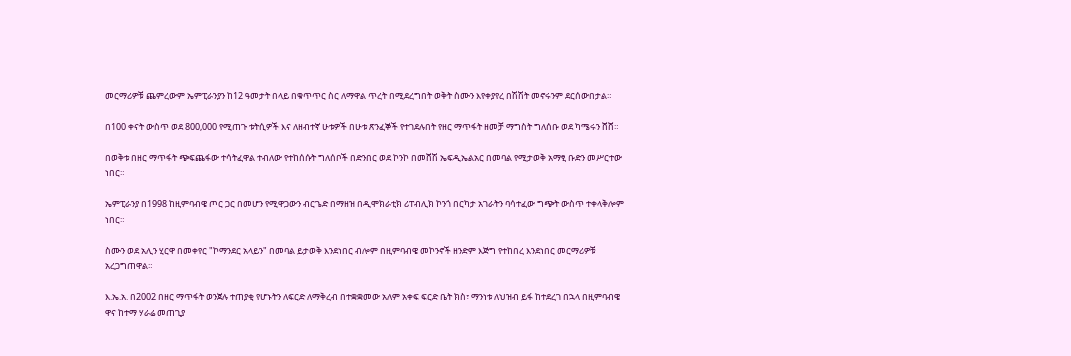መርማሪዎቹ ጨምረውም ኤምፒራንያን ከ12 ዓመታት በላይ በቁጥጥር ስር ለማዋል ጥረት በሚደረግበት ወቅት ስሙን እየቀያየረ በሽሽት መኖሩንም ደርሰውበታል።

በ100 ቀናት ውስጥ ወደ 800,000 የሚጠጉ ቱትሲዎች እና ለዘብተኛ ሁቱዎች በሁቱ ጽንፈኞች የተገደሉበት የዘር ማጥፋት ዘመቻ ማግስት ግለሰቡ ወደ ካሜሩን ሸሸ።

በወቅቱ በዘር ማጥፋት ጭፍጨፋው ተሳትፈዋል ተብለው የተከሰሱት ግለሰቦች በድንበር ወደ ኮንኮ በመሸሽ ኤፍዲኤልአር በመባል የሚታወቅ አማፂ ቡድን መሥርተው ነበር።

ኤምፒራንያ በ1998 ከዚምባብዌ ጦር ጋር በመሆን የሚዋጋውን ብርጌድ በማዘዝ በዲሞክራቲክ ሪፐብሊክ ኮንጎ በርካታ አገራትን ባሳተፈው ግጭት ውስጥ ተቀላቅሎም ነበር።

ስሙን ወደ አሊን ሂርዋ በመቀየር "ኮማንደር አላይን" በመባል ይታወቅ እንደነበር ብሎም በዚምባብዌ መኮንኖች ዘንድም እጅግ የተከበረ እንደነበር መርማሪዎቹ አረጋግጠዋል።

እ.ኤ.አ. በ2002 በዘር ማጥፋት ወንጀሉ ተጠያቂ የሆኑትን ለፍርድ ለማቅረብ በተቋቋመው አለም አቀፍ ፍርድ ቤት ክስ፣ ማንነቱ ለህዝብ ይፋ ከተደረገ በኋላ በዚምባብዌ ዋና ከተማ ሃራሬ መጠጊያ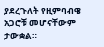ያደረጉለት የዚምባብዌ አጋሮቹ መሆናቸውም ታውቋል።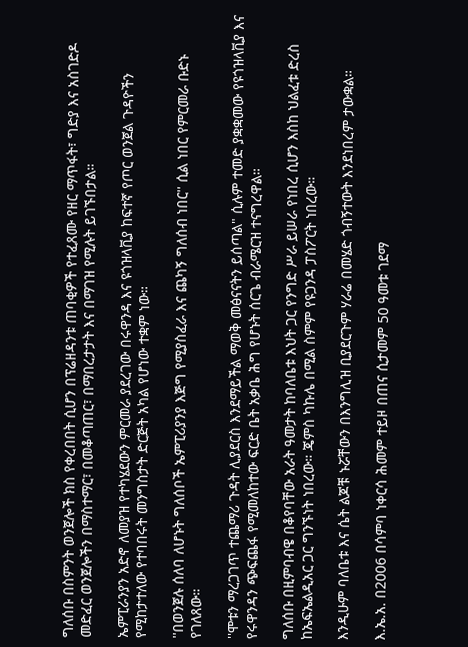ግለሰቡ በስምንት ወንጀሎች ክስ የቀረበበት ሲሆን በፕሬዘዳንቱ ጠባቂዎች የተፈጸሙ የዘር ማጥፋት፣ ግድያ እና አስገድዶ መድፈር ወንጀሎችን በማስተማር፣ በመቆጣጠር፣ በማበረታታት እና በማገዝ የሚሉት ይገኙበታል።

ኤምፒራንያን አድኖ ለመያዝ የተካሄደውን ምርመራ ያደረገው በሩዋንዳ እና ዩጎዝላቪያ ከፍተኛ የጦር ወንጀል ጉዳዮችን የሚከታተለው የተባበሩት መንግስታት ድርጅት አካል የሆነው ተቋም ነው።

''በወንጀሉ ሰለባ ለሆኑት ግለሰቦች ኤምፒሪያንያ እጅግ የሚያስፈራ እና ጨካኝ ግለሰብ ነበር'' ሲል ነበር የምርመራ ቡድኑ የገለጸው።

''ሞቱን ማረጋገጥ ተጨማሪ ጉዳት ሊያደርስ እንደማይችል ማወቅ መፅናናትን ይሰጣል" ሲሉም ተመድ ያቋቋመው የዩጎዝላቪያ እና የሩዋንዳን ጭፍጨፋ የሚመለከተው ፍርድ ቤት አቃቤ ሕግ የሆኑት ሰርጌ ብራሜርዝ ተናግረዋል።

ግለሰቡ በዚምባብዌ በቆየባቸው አራት ዓመታት ከባለቤቱ እህት ጋር የንግድ ሥራ ይሠራ የነበረ ሲሆን እስከ ህልፈቱ ድረስ ከኤፍኤልዲአር ጋር ግንኙነት ነበረው። ጄምስ ካኩሌ በሚል ስምም የዩጋንዳ ፓስፖርት ነበረው።

እንዲሁም ባለቤቱ እና ሴት ልጆቹ ኑሯቸውን በእንግሊዝ ቢያደርጉም ሃራሬ በመሄድ ጎብኝተውት እንደነበረም ታውቋል።

እ.ኤ.አ. በ2006 በሳምባ ነቀርሳ ሕመም ተይዞ በጠና ሲታመም 50 ዓመቱ ገደማ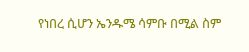የነበረ ሲሆን ኤንዱሜ ሳምቡ በሚል ስም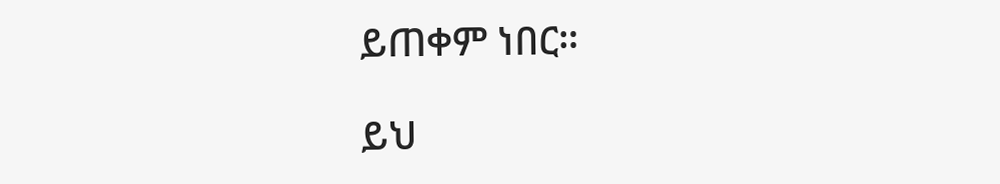ይጠቀም ነበር።

ይህ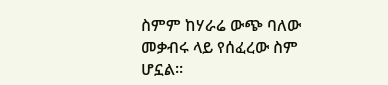ስምም ከሃራሬ ውጭ ባለው መቃብሩ ላይ የሰፈረው ስም ሆኗል።